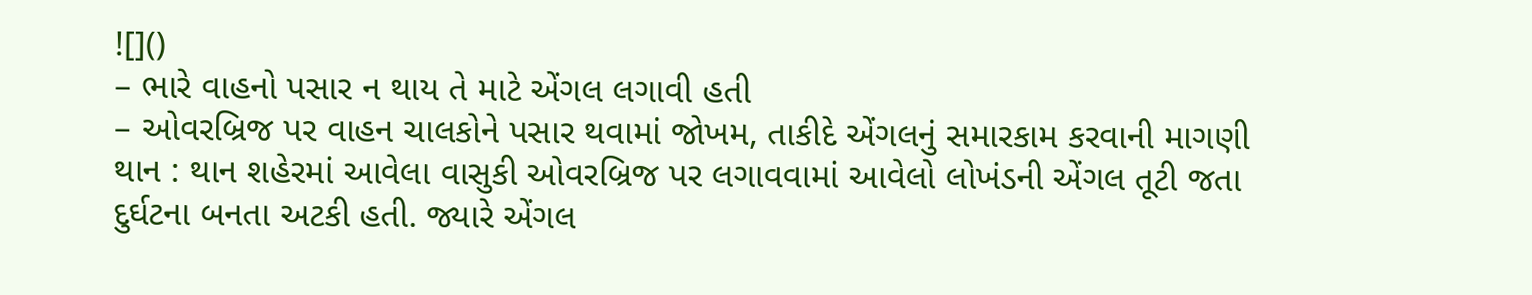![]()
– ભારે વાહનો પસાર ન થાય તે માટે એંગલ લગાવી હતી
– ઓવરબ્રિજ પર વાહન ચાલકોને પસાર થવામાં જોખમ, તાકીદે એંગલનું સમારકામ કરવાની માગણી
થાન : થાન શહેરમાં આવેલા વાસુકી ઓવરબ્રિજ પર લગાવવામાં આવેલો લોખંડની એંગલ તૂટી જતા દુર્ઘટના બનતા અટકી હતી. જ્યારે એંગલ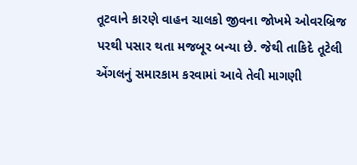તૂટવાને કારણે વાહન ચાલકો જીવના જોખમે ઓવરબ્રિજ પરથી પસાર થતા મજબૂર બન્યા છે. જેથી તાકિદે તૂટેલી એંગલનું સમારકામ કરવામાં આવે તેવી માગણી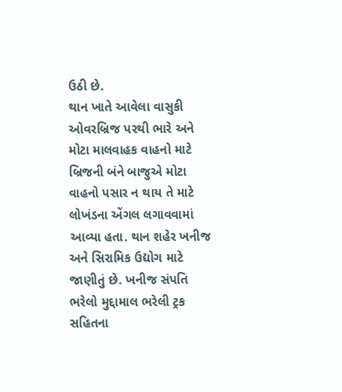ઉઠી છે.
થાન ખાતે આવેલા વાસુકી ઓવરબ્રિજ પરથી ભારે અને મોટા માલવાહક વાહનો માટે બ્રિજની બંને બાજુએ મોટા વાહનો પસાર ન થાય તે માટે લોખંડના એંગલ લગાવવામાં આવ્યા હતા. થાન શહેર ખનીજ અને સિરામિક ઉદ્યોગ માટે જાણીતું છે. ખનીજ સંપતિ ભરેલો મુદ્દામાલ ભરેલી ટ્રક સહિતના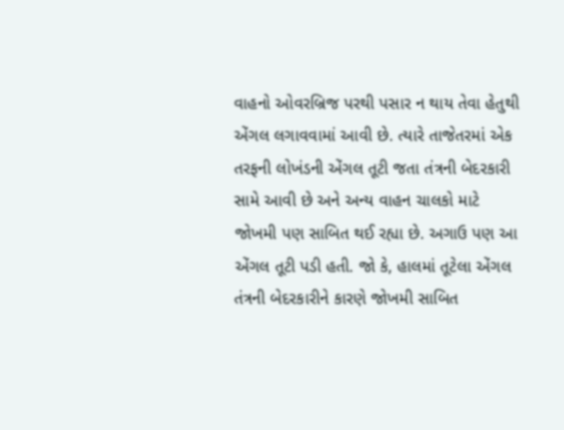વાહનો ઓવરબ્રિજ પરથી પસાર ન થાય તેવા હેતુથી એંગલ લગાવવામાં આવી છે. ત્યારે તાજેતરમાં એક તરફની લોખંડની એંગલ તૂટી જતા તંત્રની બેદરકારી સામે આવી છે અને અન્ય વાહન ચાલકો માટે જોખમી પણ સાબિત થઈ રહ્યા છે. અગાઉ પણ આ એંગલ તૂટી પડી હતી. જો કે, હાલમાં તૂટેલા એંગલ તંત્રની બેદરકારીને કારણે જોખમી સાબિત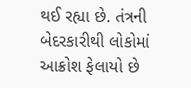થઈ રહ્યા છે. તંત્રની બેદરકારીથી લોકોમાં આક્રોશ ફેલાયો છે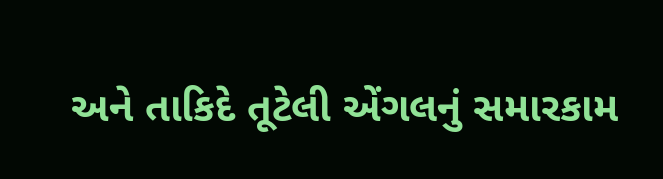અને તાકિદે તૂટેલી એંગલનું સમારકામ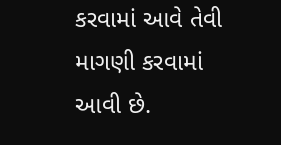કરવામાં આવે તેવી માગણી કરવામાં આવી છે.